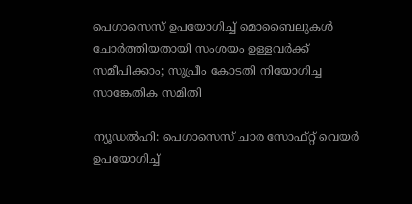പെഗാസെസ് ഉപയോഗിച്ച് മൊബൈലുകൾ ചോർത്തിയതായി സംശയം ഉള്ളവർക്ക് സമീപിക്കാം; സുപ്രീം കോടതി നിയോഗിച്ച സാങ്കേതിക സമിതി

ന്യൂഡൽഹി: പെഗാസെസ് ചാര സോഫ്റ്റ് വെയർ ഉപയോഗിച്ച്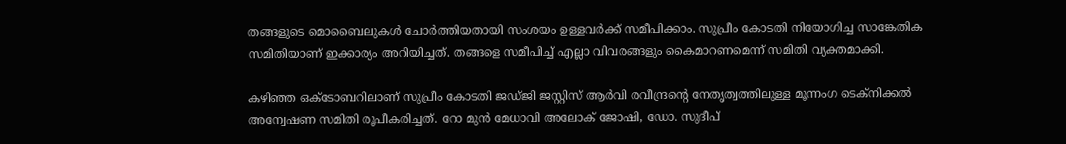തങ്ങളുടെ മൊബൈലുകൾ ചോർത്തിയതായി സംശയം ഉള്ളവർക്ക് സമീപിക്കാം. സുപ്രീം കോടതി നിയോഗിച്ച സാങ്കേതിക സമിതിയാണ് ഇക്കാര്യം അറിയിച്ചത്. തങ്ങളെ സമീപിച്ച് എല്ലാ വിവരങ്ങളും കൈമാറണമെന്ന് സമിതി വ്യക്തമാക്കി.

കഴിഞ്ഞ ഒക്ടോബറിലാണ് സുപ്രീം കോടതി ജഡ്ജി ജസ്റ്റിസ് ആർവി രവീന്ദ്രന്റെ നേതൃത്വത്തിലുള്ള മൂന്നംഗ ടെക്‌നിക്കൽ അന്വേഷണ സമിതി രൂപീകരിച്ചത്. റോ മുൻ മേധാവി അലോക് ജോഷി, ഡോ. സുദീപ്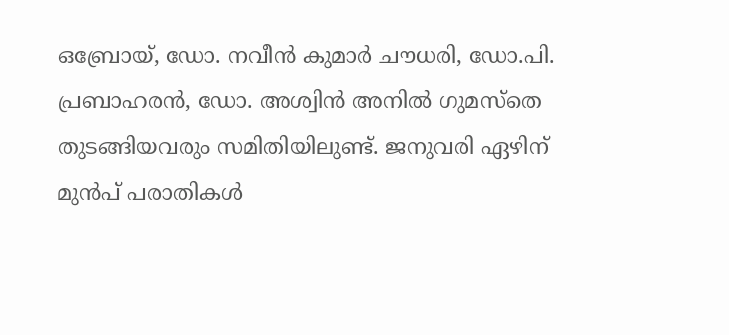ഒബ്രോയ്, ഡോ. നവീൻ കുമാർ ചൗധരി, ഡോ.പി. പ്രബാഹരൻ, ഡോ. അശ്വിൻ അനിൽ ഗുമസ്‌തെ തുടങ്ങിയവരും സമിതിയിലുണ്ട്. ജനുവരി ഏഴിന് മുൻപ് പരാതികൾ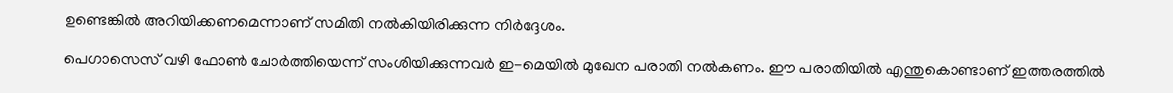ഉണ്ടെങ്കിൽ അറിയിക്കണമെന്നാണ് സമിതി നൽകിയിരിക്കുന്ന നിർദ്ദേശം.

പെഗാസെസ് വഴി ഫോൺ ചോർത്തിയെന്ന് സംശിയിക്കുന്നവർ ഇ-മെയിൽ മുഖേന പരാതി നൽകണം. ഈ പരാതിയിൽ എന്തുകൊണ്ടാണ് ഇത്തരത്തിൽ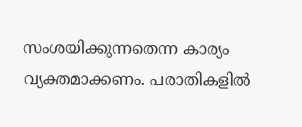സംശയിക്കുന്നതെന്ന കാര്യം വ്യക്തമാക്കണം. പരാതികളിൽ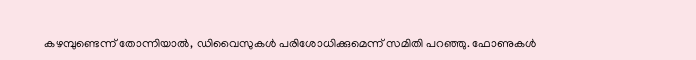കഴമ്പുണ്ടെന്ന് തോന്നിയാൽ, ഡിവൈസുകൾ പരിശോധിക്കുമെന്ന് സമിതി പറഞ്ഞു. ഫോണുകൾ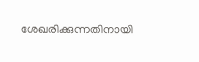ശേഖരിക്കുന്നതിനായി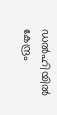ഡൽഹിയിൽ കേന്ദ്രം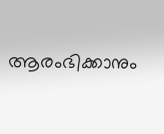ആരംഭിക്കാനും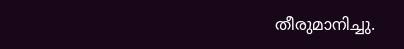തീരുമാനിച്ചു.